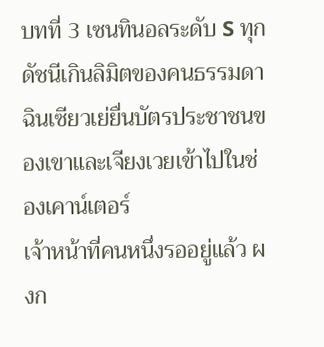บทที่ 3 เซนทินอลระดับ S ทุกดัชนีเกินลิมิตของคนธรรมดา
ฉินเซียวเย่ยื่นบัตรประชาชนของเขาและเจียงเวยเข้าไปในช่องเคาน์เตอร์
เจ้าหน้าที่คนหนึ่งรออยู่แล้ว ผงก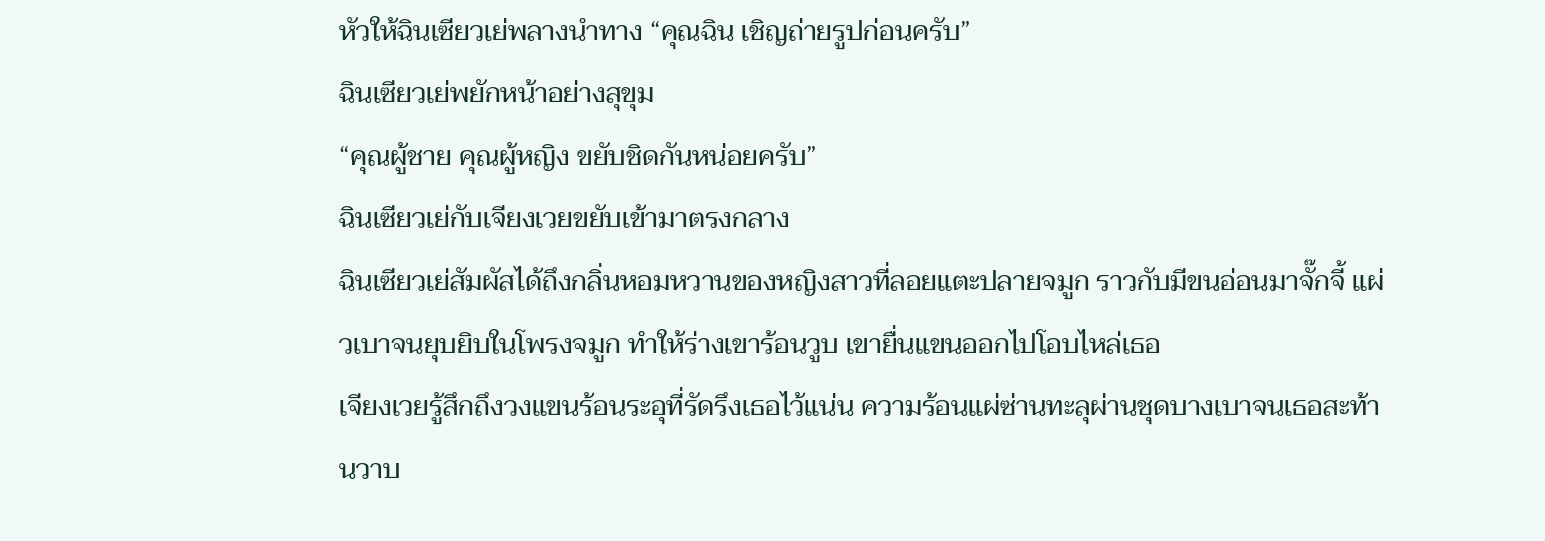หัวให้ฉินเซียวเย่พลางนำทาง “คุณฉิน เชิญถ่ายรูปก่อนครับ”
ฉินเซียวเย่พยักหน้าอย่างสุขุม
“คุณผู้ชาย คุณผู้หญิง ขยับชิดกันหน่อยครับ”
ฉินเซียวเย่กับเจียงเวยขยับเข้ามาตรงกลาง
ฉินเซียวเย่สัมผัสได้ถึงกลิ่นหอมหวานของหญิงสาวที่ลอยแตะปลายจมูก ราวกับมีขนอ่อนมาจั๊กจี้ แผ่วเบาจนยุบยิบในโพรงจมูก ทำให้ร่างเขาร้อนวูบ เขายื่นแขนออกไปโอบไหล่เธอ
เจียงเวยรู้สึกถึงวงแขนร้อนระอุที่รัดรึงเธอไว้แน่น ความร้อนแผ่ซ่านทะลุผ่านชุดบางเบาจนเธอสะท้านวาบ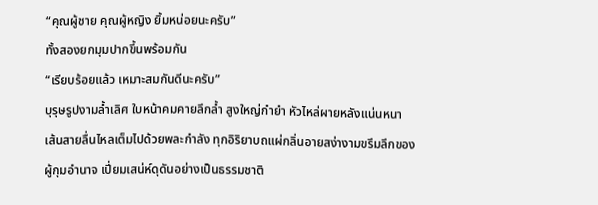“คุณผู้ชาย คุณผู้หญิง ยิ้มหน่อยนะครับ”
ทั้งสองยกมุมปากขึ้นพร้อมกัน
“เรียบร้อยแล้ว เหมาะสมกันดีนะครับ”
บุรุษรูปงามล้ำเลิศ ใบหน้าคมคายลึกล้ำ สูงใหญ่กำยำ หัวไหล่ผายหลังแน่นหนา เส้นสายลื่นไหลเต็มไปด้วยพละกำลัง ทุกอิริยาบถแผ่กลิ่นอายสง่างามขรึมลึกของผู้กุมอำนาจ เปี่ยมเสน่ห์ดุดันอย่างเป็นธรรมชาติ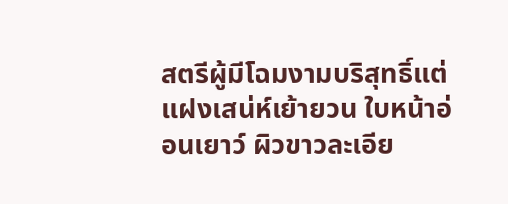สตรีผู้มีโฉมงามบริสุทธิ์แต่แฝงเสน่ห์เย้ายวน ใบหน้าอ่อนเยาว์ ผิวขาวละเอีย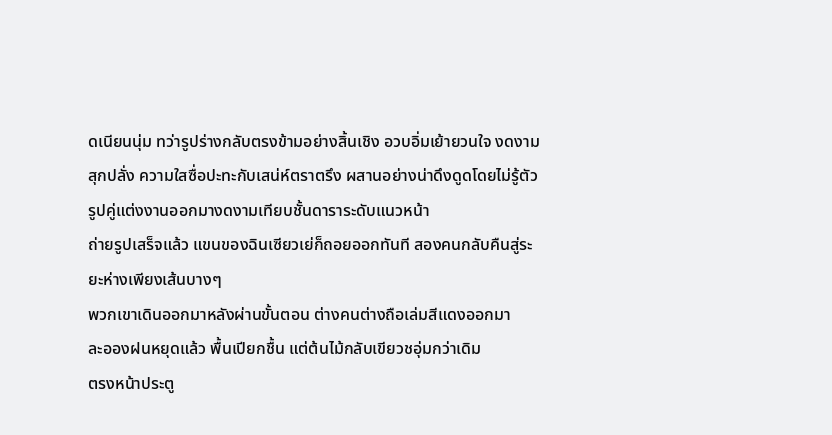ดเนียนนุ่ม ทว่ารูปร่างกลับตรงข้ามอย่างสิ้นเชิง อวบอิ่มเย้ายวนใจ งดงามสุกปลั่ง ความใสซื่อปะทะกับเสน่ห์ตราตรึง ผสานอย่างน่าดึงดูดโดยไม่รู้ตัว
รูปคู่แต่งงานออกมางดงามเทียบชั้นดาราระดับแนวหน้า
ถ่ายรูปเสร็จแล้ว แขนของฉินเซียวเย่ก็ถอยออกทันที สองคนกลับคืนสู่ระยะห่างเพียงเส้นบางๆ
พวกเขาเดินออกมาหลังผ่านขั้นตอน ต่างคนต่างถือเล่มสีแดงออกมา
ละอองฝนหยุดแล้ว พื้นเปียกชื้น แต่ต้นไม้กลับเขียวชอุ่มกว่าเดิม
ตรงหน้าประตู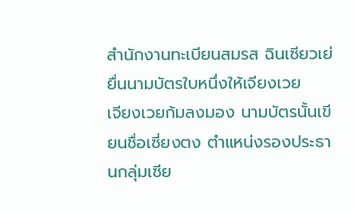สำนักงานทะเบียนสมรส ฉินเซียวเย่ยื่นนามบัตรใบหนึ่งให้เจียงเวย
เจียงเวยก้มลงมอง นามบัตรนั้นเขียนชื่อเซี่ยงตง ตำแหน่งรองประธานกลุ่มเซีย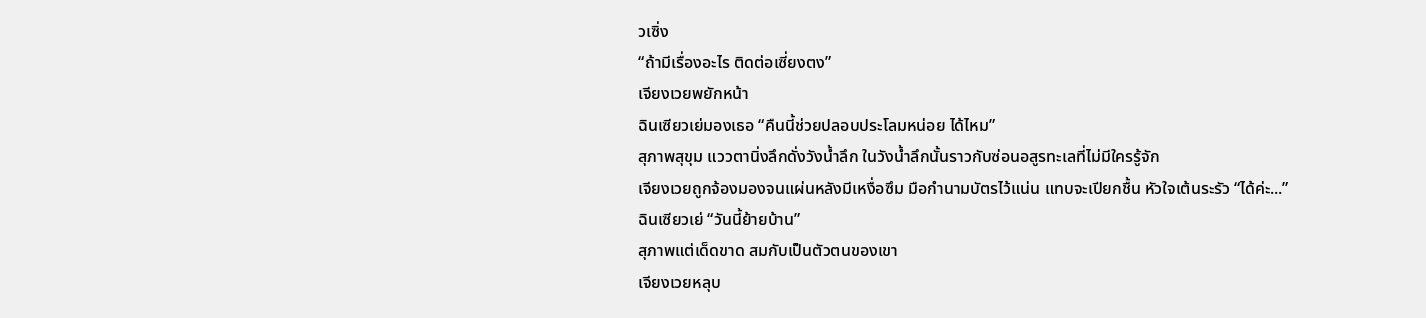วเซิ่ง
“ถ้ามีเรื่องอะไร ติดต่อเซี่ยงตง”
เจียงเวยพยักหน้า
ฉินเซียวเย่มองเธอ “คืนนี้ช่วยปลอบประโลมหน่อย ได้ไหม”
สุภาพสุขุม แววตานิ่งลึกดั่งวังน้ำลึก ในวังน้ำลึกนั้นราวกับซ่อนอสูรทะเลที่ไม่มีใครรู้จัก
เจียงเวยถูกจ้องมองจนแผ่นหลังมีเหงื่อซึม มือกำนามบัตรไว้แน่น แทบจะเปียกชื้น หัวใจเต้นระรัว “ได้ค่ะ...”
ฉินเซียวเย่ “วันนี้ย้ายบ้าน”
สุภาพแต่เด็ดขาด สมกับเป็นตัวตนของเขา
เจียงเวยหลุบ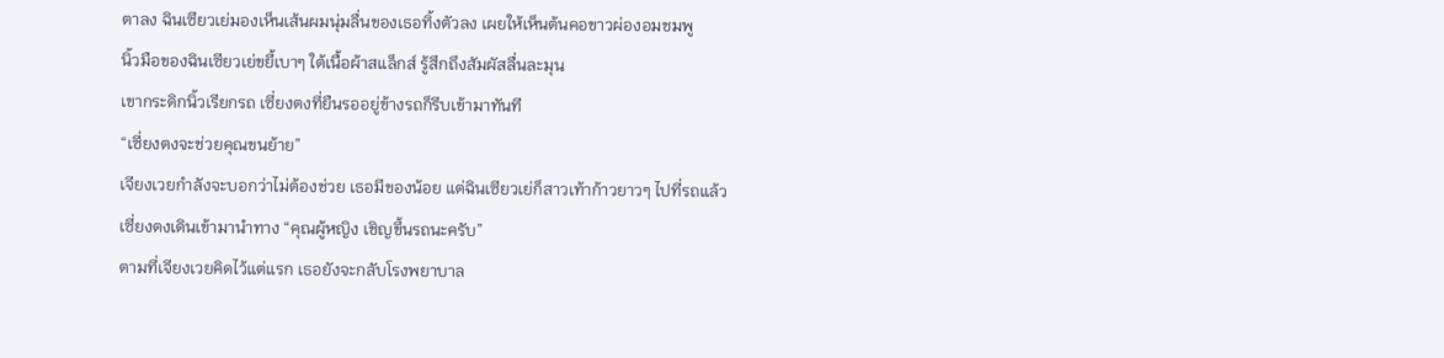ตาลง ฉินเซียวเย่มองเห็นเส้นผมนุ่มลื่นของเธอทิ้งตัวลง เผยให้เห็นต้นคอขาวผ่องอมชมพู
นิ้วมือของฉินเซียวเย่ขยี้เบาๆ ใต้เนื้อผ้าสแล็กส์ รู้สึกถึงสัมผัสลื่นละมุน
เขากระดิกนิ้วเรียกรถ เซี่ยงตงที่ยืนรออยู่ข้างรถก็รีบเข้ามาทันที
“เซี่ยงตงจะช่วยคุณขนย้าย”
เจียงเวยกำลังจะบอกว่าไม่ต้องช่วย เธอมีของน้อย แต่ฉินเซียวเย่ก็สาวเท้าก้าวยาวๆ ไปที่รถแล้ว
เซี่ยงตงเดินเข้ามานำทาง “คุณผู้หญิง เชิญขึ้นรถนะครับ”
ตามที่เจียงเวยคิดไว้แต่แรก เธอยังจะกลับโรงพยาบาล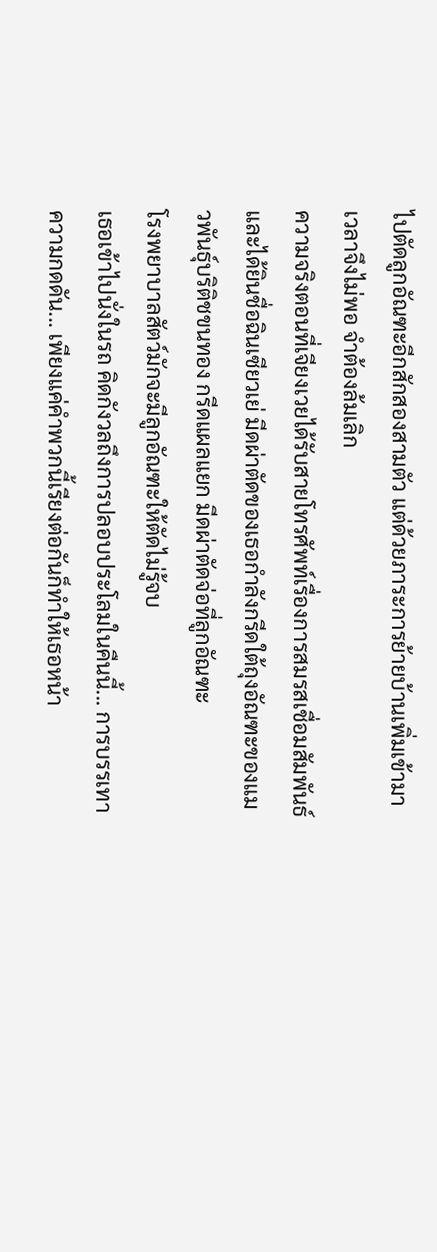ไปตัดลูกอัณฑะอีกสักสองสามตัว แต่ด้วยภาระการย้ายบ้านเพิ่มเข้ามา เวลาจึงไม่พอ จำต้องล้มเลิก
ความจริงตอนที่เจียงเวยได้รับสายโทรศัพท์เรื่องการสมรสเชื่อมสัมพันธ์ และได้ยินชื่อฉินเซียวเย่ มีดผ่าตัดของเธอกำลังกรีดใต้ถุงอัณฑะของแมวพันธุ์บริติชขนทอง กรีดแผลแยก มีดผ่าตัดจ่อที่ลูกอัณฑะ
โรงพยาบาลสัตว์มักจะมีลูกอัณฑะให้ตัดไม่รู้จบ
เธอเข้าไปนั่งในรถ คิดกังวลถึงการปลอบประโลมในคืนนี้... การบรรเทาความกดดัน... เพียงแค่คำพวกนี้เรียงต่อกันก็ทำให้เธอหน้า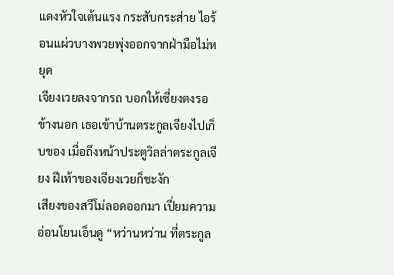แดงหัวใจเต้นแรง กระสับกระส่าย ไอร้อนแผ่วบางพวยพุ่งออกจากฝ่ามือไม่หยุด
เจียงเวยลงจากรถ บอกให้เซี่ยงตงรอข้างนอก เธอเข้าบ้านตระกูลเจียงไปเก็บของ เมื่อถึงหน้าประตูวิลล่าตระกูลเจียง ฝีเท้าของเจียงเวยก็ชะงัก
เสียงของสวีโม่ลอดออกมา เปี่ยมความอ่อนโยนเอ็นดู “หว่านหว่าน ที่ตระกูล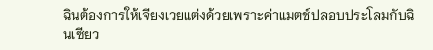ฉินต้องการให้เจียงเวยแต่งด้วยเพราะค่าแมตช์ปลอบประโลมกับฉินเซียว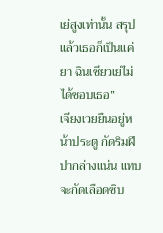เย่สูงเท่านั้น สรุปแล้วเธอก็เป็นแค่ยา ฉินเซียวเย่ไม่ได้ชอบเธอ”
เจียงเวยยืนอยู่หน้าประตู กัดริมฝีปากล่างแน่น แทบจะกัดเลือดซิบ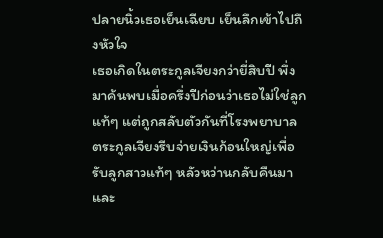ปลายนิ้วเธอเย็นเฉียบ เย็นลึกเข้าไปถึงหัวใจ
เธอเกิดในตระกูลเจียงกว่ายี่สิบปี พึ่งมาค้นพบเมื่อครึ่งปีก่อนว่าเธอไม่ใช่ลูกแท้ๆ แต่ถูกสลับตัวกันที่โรงพยาบาล
ตระกูลเจียงรีบจ่ายเงินก้อนใหญ่เพื่อรับลูกสาวแท้ๆ หลัวหว่านกลับคืนมา และ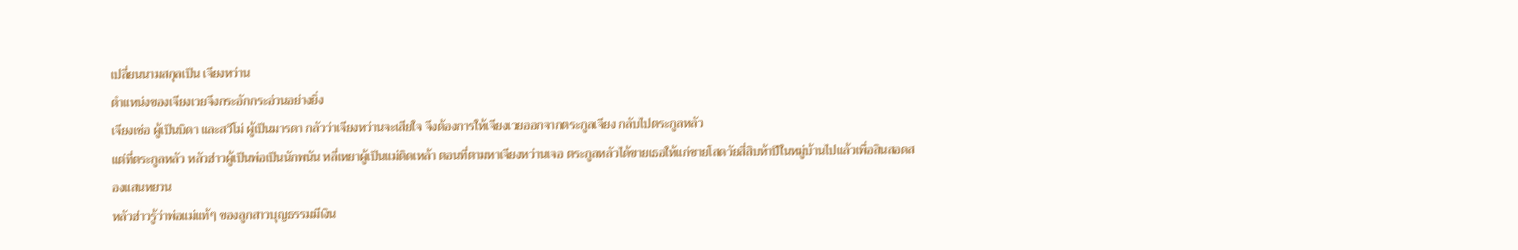เปลี่ยนนามสกุลเป็น เจียงหว่าน
ตำแหน่งของเจียงเวยจึงกระอักกระอ่วนอย่างยิ่ง
เจียงเช่อ ผู้เป็นบิดา และสวีโม่ ผู้เป็นมารดา กลัวว่าเจียงหว่านจะเสียใจ จึงต้องการให้เจียงเวยออกจากตระกูลเจียง กลับไปตระกูลหลัว
แต่ที่ตระกูลหลัว หลัวฮ่าวผู้เป็นพ่อเป็นนักพนัน หลี่เหยาผู้เป็นแม่ติดเหล้า ตอนที่ตามหาเจียงหว่านเจอ ตระกูลหลัวได้ขายเธอให้แก่ชายโสดวัยสี่สิบห้าปีในหมู่บ้านไปแล้วเพื่อสินสอดสองแสนหยวน
หลัวฮ่าวรู้ว่าพ่อแม่แท้ๆ ของลูกสาวบุญธรรมมีเงิน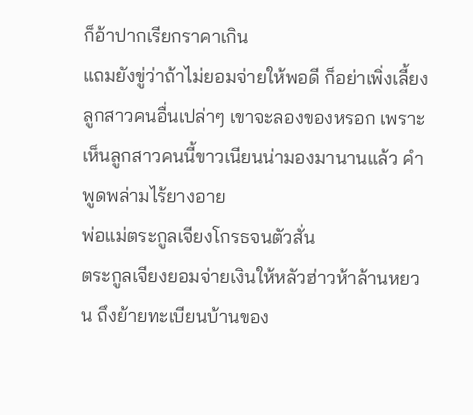ก็อ้าปากเรียกราคาเกิน
แถมยังขู่ว่าถ้าไม่ยอมจ่ายให้พอดี ก็อย่าเพิ่งเลี้ยงลูกสาวคนอื่นเปล่าๆ เขาจะลองของหรอก เพราะเห็นลูกสาวคนนี้ขาวเนียนน่ามองมานานแล้ว คำพูดพล่ามไร้ยางอาย
พ่อแม่ตระกูลเจียงโกรธจนตัวสั่น
ตระกูลเจียงยอมจ่ายเงินให้หลัวฮ่าวห้าล้านหยวน ถึงย้ายทะเบียนบ้านของ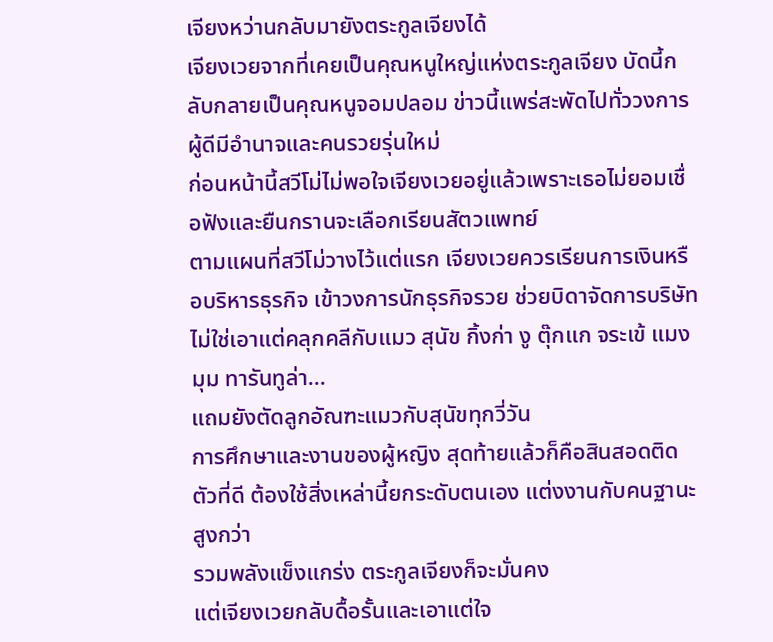เจียงหว่านกลับมายังตระกูลเจียงได้
เจียงเวยจากที่เคยเป็นคุณหนูใหญ่แห่งตระกูลเจียง บัดนี้กลับกลายเป็นคุณหนูจอมปลอม ข่าวนี้แพร่สะพัดไปทั่ววงการผู้ดีมีอำนาจและคนรวยรุ่นใหม่
ก่อนหน้านี้สวีโม่ไม่พอใจเจียงเวยอยู่แล้วเพราะเธอไม่ยอมเชื่อฟังและยืนกรานจะเลือกเรียนสัตวแพทย์
ตามแผนที่สวีโม่วางไว้แต่แรก เจียงเวยควรเรียนการเงินหรือบริหารธุรกิจ เข้าวงการนักธุรกิจรวย ช่วยบิดาจัดการบริษัท
ไม่ใช่เอาแต่คลุกคลีกับแมว สุนัข กิ้งก่า งู ตุ๊กแก จระเข้ แมงมุม ทารันทูล่า...
แถมยังตัดลูกอัณฑะแมวกับสุนัขทุกวี่วัน
การศึกษาและงานของผู้หญิง สุดท้ายแล้วก็คือสินสอดติดตัวที่ดี ต้องใช้สิ่งเหล่านี้ยกระดับตนเอง แต่งงานกับคนฐานะสูงกว่า
รวมพลังแข็งแกร่ง ตระกูลเจียงก็จะมั่นคง
แต่เจียงเวยกลับดื้อรั้นและเอาแต่ใจ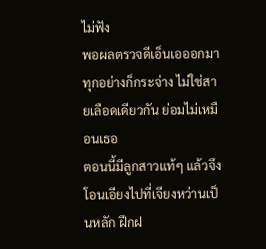ไม่ฟัง
พอผลตรวจดีเอ็นเอออกมา ทุกอย่างก็กระจ่าง ไม่ใช่สายเลือดเดียวกัน ย่อมไม่เหมือนเธอ
ตอนนี้มีลูกสาวแท้ๆ แล้วจึงโอนเอียงไปที่เจียงหว่านเป็นหลัก ฝึกฝ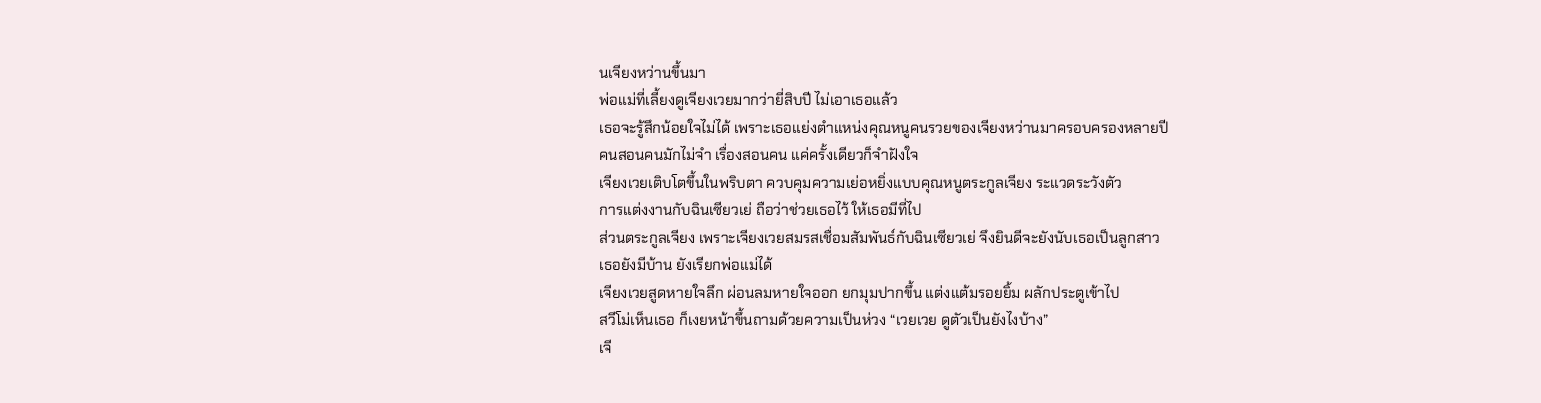นเจียงหว่านขึ้นมา
พ่อแม่ที่เลี้ยงดูเจียงเวยมากว่ายี่สิบปี ไม่เอาเธอแล้ว
เธอจะรู้สึกน้อยใจไม่ได้ เพราะเธอแย่งตำแหน่งคุณหนูคนรวยของเจียงหว่านมาครอบครองหลายปี
คนสอนคนมักไม่จำ เรื่องสอนคน แค่ครั้งเดียวก็จำฝังใจ
เจียงเวยเติบโตขึ้นในพริบตา ควบคุมความเย่อหยิ่งแบบคุณหนูตระกูลเจียง ระแวดระวังตัว
การแต่งงานกับฉินเซียวเย่ ถือว่าช่วยเธอไว้ ให้เธอมีที่ไป
ส่วนตระกูลเจียง เพราะเจียงเวยสมรสเชื่อมสัมพันธ์กับฉินเซียวเย่ จึงยินดีจะยังนับเธอเป็นลูกสาว
เธอยังมีบ้าน ยังเรียกพ่อแม่ได้
เจียงเวยสูดหายใจลึก ผ่อนลมหายใจออก ยกมุมปากขึ้น แต่งแต้มรอยยิ้ม ผลักประตูเข้าไป
สวีโม่เห็นเธอ ก็เงยหน้าขึ้นถามด้วยความเป็นห่วง “เวยเวย ดูตัวเป็นยังไงบ้าง”
เจี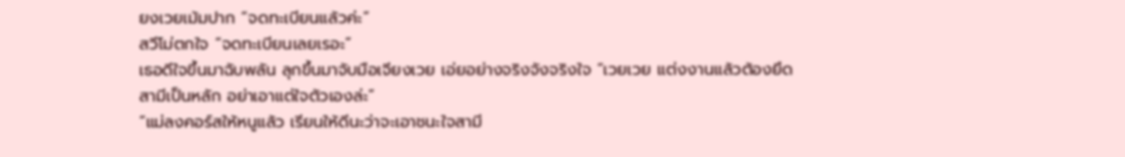ยงเวยเม้มปาก “จดทะเบียนแล้วค่ะ”
สวีโม่ตกใจ “จดทะเบียนเลยเรอะ”
เธอดีใจขึ้นมาฉับพลัน ลุกขึ้นมาจับมือเจียงเวย เอ่ยอย่างจริงจังจริงใจ “เวยเวย แต่งงานแล้วต้องยึดสามีเป็นหลัก อย่าเอาแต่ใจตัวเองล่ะ”
“แม่ลงคอร์สให้หนูแล้ว เรียนให้ดีนะว่าจะเอาชนะใจสามี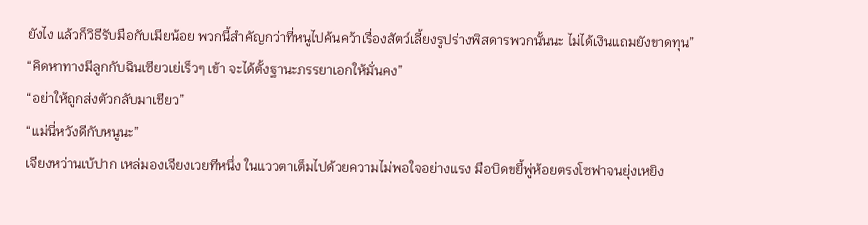ยังไง แล้วก็วิธีรับมือกับเมียน้อย พวกนี้สำคัญกว่าที่หนูไปค้นคว้าเรื่องสัตว์เลี้ยงรูปร่างพิสดารพวกนั้นนะ ไม่ได้เงินแถมยังขาดทุน”
“คิดหาทางมีลูกกับฉินเซียวเย่เร็วๆ เข้า จะได้ตั้งฐานะภรรยาเอกให้มั่นคง”
“อย่าให้ถูกส่งตัวกลับมาเชียว”
“แม่นี่หวังดีกับหนูนะ”
เจียงหว่านเบ้ปาก เหล่มองเจียงเวยทีหนึ่ง ในแววตาเต็มไปด้วยความไม่พอใจอย่างแรง มือบิดขยี้พู่ห้อยตรงโซฟาจนยุ่งเหยิง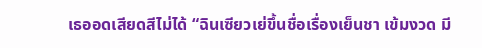เธออดเสียดสีไม่ได้ “ฉินเซียวเย่ขึ้นชื่อเรื่องเย็นชา เข้มงวด มี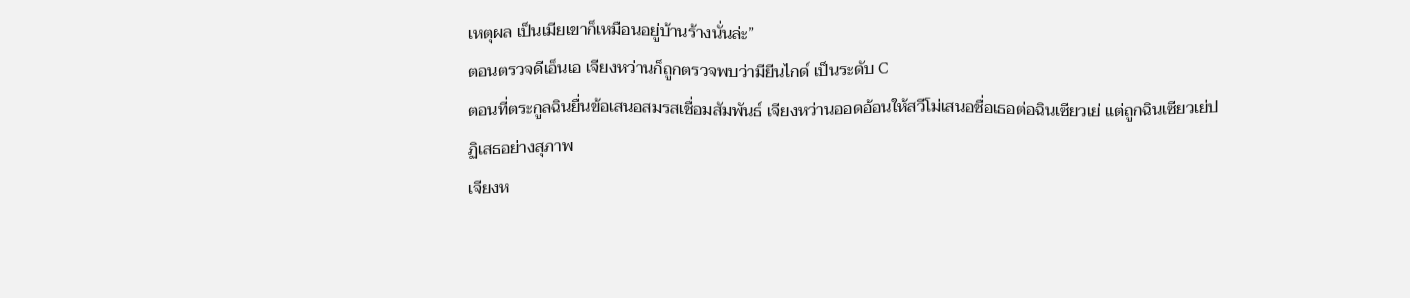เหตุผล เป็นเมียเขาก็เหมือนอยู่บ้านร้างนั่นล่ะ”
ตอนตรวจดีเอ็นเอ เจียงหว่านก็ถูกตรวจพบว่ามียีนไกด์ เป็นระดับ C
ตอนที่ตระกูลฉินยื่นข้อเสนอสมรสเชื่อมสัมพันธ์ เจียงหว่านออดอ้อนให้สวีโม่เสนอชื่อเธอต่อฉินเซียวเย่ แต่ถูกฉินเซียวเย่ปฏิเสธอย่างสุภาพ
เจียงห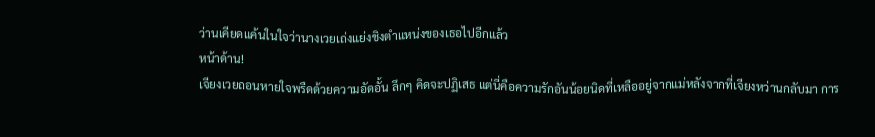ว่านเคียดแค้นในใจว่านางเวยเถ่งแย่งชิงตำแหน่งของเธอไปอีกแล้ว
หน้าด้าน!
เจียงเวยถอนหายใจพรืดด้วยความอัดอั้น ลึกๆ คิดจะปฏิเสธ แต่นี่คือความรักอันน้อยนิดที่เหลืออยู่จากแม่หลังจากที่เจียงหว่านกลับมา การ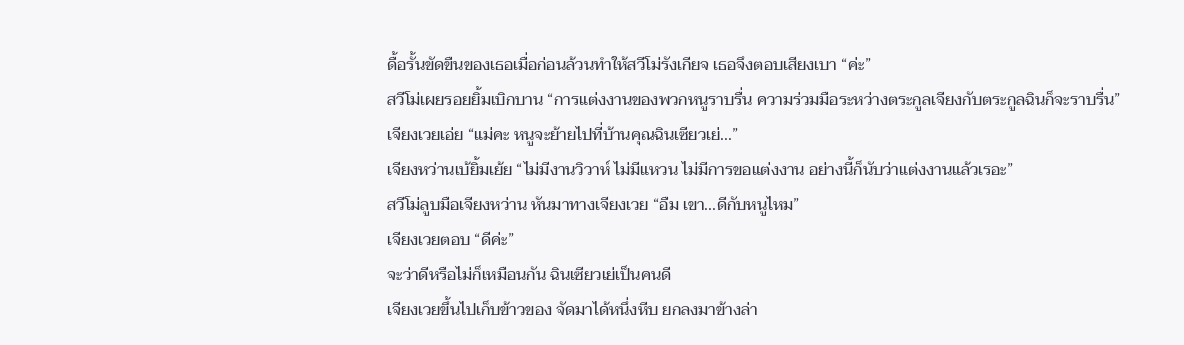ดื้อรั้นขัดขืนของเธอเมื่อก่อนล้วนทำให้สวีโม่รังเกียจ เธอจึงตอบเสียงเบา “ค่ะ”
สวีโม่เผยรอยยิ้มเบิกบาน “การแต่งงานของพวกหนูราบรื่น ความร่วมมือระหว่างตระกูลเจียงกับตระกูลฉินก็จะราบรื่น”
เจียงเวยเอ่ย “แม่คะ หนูจะย้ายไปที่บ้านคุณฉินเซียวเย่...”
เจียงหว่านเบ้ยิ้มเย้ย “ไม่มีงานวิวาห์ ไม่มีแหวน ไม่มีการขอแต่งงาน อย่างนี้ก็นับว่าแต่งงานแล้วเรอะ”
สวีโม่ลูบมือเจียงหว่าน หันมาทางเจียงเวย “อืม เขา...ดีกับหนูไหม”
เจียงเวยตอบ “ดีค่ะ”
จะว่าดีหรือไม่ก็เหมือนกัน ฉินเซียวเย่เป็นคนดี
เจียงเวยขึ้นไปเก็บข้าวของ จัดมาได้หนึ่งหีบ ยกลงมาข้างล่า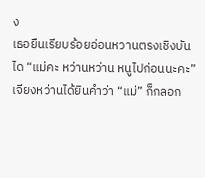ง
เธอยืนเรียบร้อยอ่อนหวานตรงเชิงบันได “แม่คะ หว่านหว่าน หนูไปก่อนนะคะ”
เจียงหว่านได้ยินคำว่า “แม่” ก็กลอก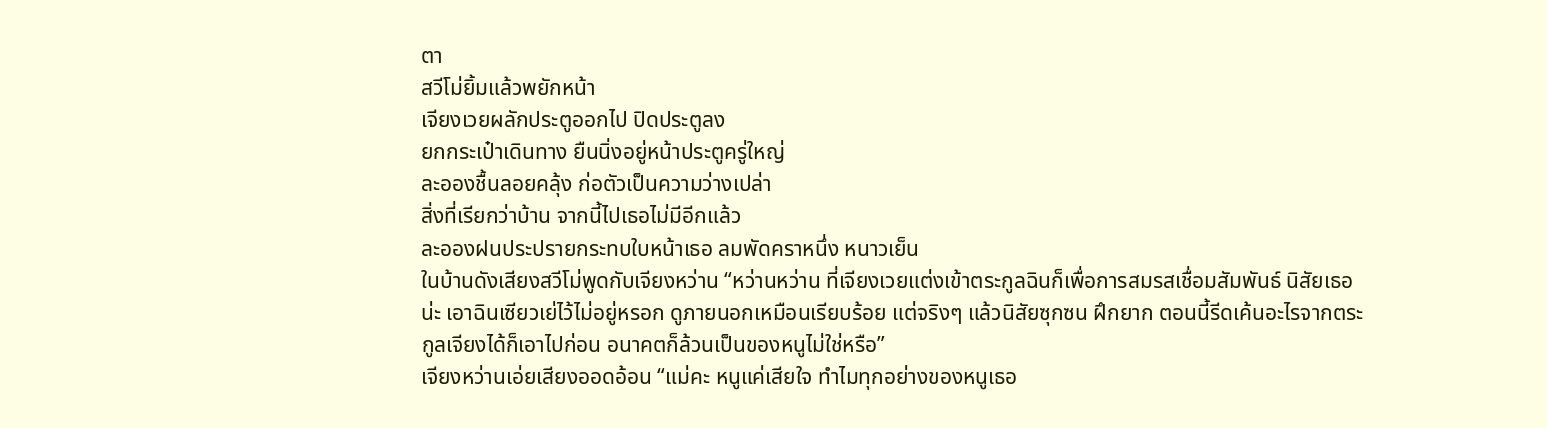ตา
สวีโม่ยิ้มแล้วพยักหน้า
เจียงเวยผลักประตูออกไป ปิดประตูลง
ยกกระเป๋าเดินทาง ยืนนิ่งอยู่หน้าประตูครู่ใหญ่
ละอองชื้นลอยคลุ้ง ก่อตัวเป็นความว่างเปล่า
สิ่งที่เรียกว่าบ้าน จากนี้ไปเธอไม่มีอีกแล้ว
ละอองฝนประปรายกระทบใบหน้าเธอ ลมพัดคราหนึ่ง หนาวเย็น
ในบ้านดังเสียงสวีโม่พูดกับเจียงหว่าน “หว่านหว่าน ที่เจียงเวยแต่งเข้าตระกูลฉินก็เพื่อการสมรสเชื่อมสัมพันธ์ นิสัยเธอน่ะ เอาฉินเซียวเย่ไว้ไม่อยู่หรอก ดูภายนอกเหมือนเรียบร้อย แต่จริงๆ แล้วนิสัยซุกซน ฝึกยาก ตอนนี้รีดเค้นอะไรจากตระกูลเจียงได้ก็เอาไปก่อน อนาคตก็ล้วนเป็นของหนูไม่ใช่หรือ”
เจียงหว่านเอ่ยเสียงออดอ้อน “แม่คะ หนูแค่เสียใจ ทำไมทุกอย่างของหนูเธอ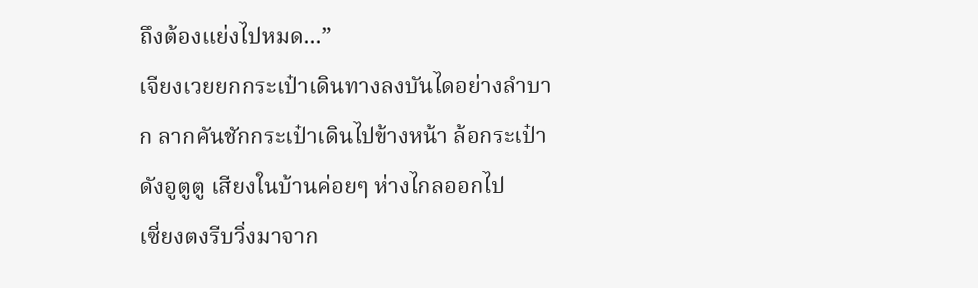ถึงต้องแย่งไปหมด...”
เจียงเวยยกกระเป๋าเดินทางลงบันไดอย่างลำบาก ลากคันชักกระเป๋าเดินไปข้างหน้า ล้อกระเป๋าดังอูตูตู เสียงในบ้านค่อยๆ ห่างไกลออกไป
เซี่ยงตงรีบวิ่งมาจาก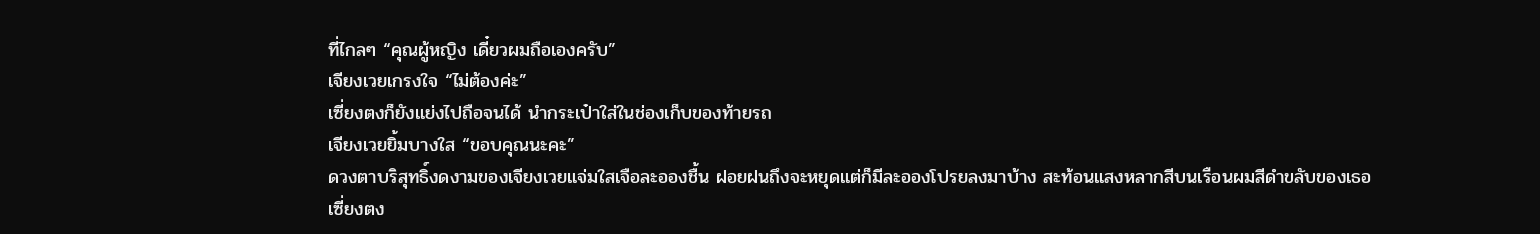ที่ไกลๆ “คุณผู้หญิง เดี๋ยวผมถือเองครับ”
เจียงเวยเกรงใจ “ไม่ต้องค่ะ”
เซี่ยงตงก็ยังแย่งไปถือจนได้ นำกระเป๋าใส่ในช่องเก็บของท้ายรถ
เจียงเวยยิ้มบางใส “ขอบคุณนะคะ”
ดวงตาบริสุทธิ์งดงามของเจียงเวยแจ่มใสเจือละอองชื้น ฝอยฝนถึงจะหยุดแต่ก็มีละอองโปรยลงมาบ้าง สะท้อนแสงหลากสีบนเรือนผมสีดำขลับของเธอ
เซี่ยงตง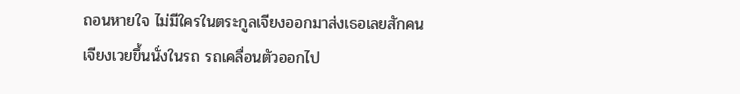ถอนหายใจ ไม่มีใครในตระกูลเจียงออกมาส่งเธอเลยสักคน
เจียงเวยขึ้นนั่งในรถ รถเคลื่อนตัวออกไป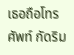เธอถือโทรศัพท์ กัดริม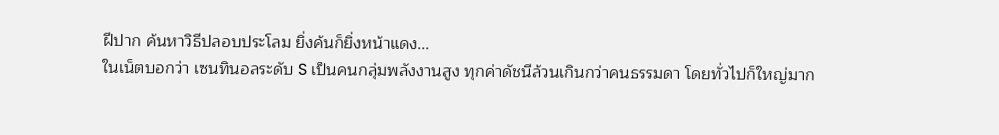ฝีปาก ค้นหาวิธีปลอบประโลม ยิ่งค้นก็ยิ่งหน้าแดง...
ในเน็ตบอกว่า เซนทินอลระดับ S เป็นคนกลุ่มพลังงานสูง ทุกค่าดัชนีล้วนเกินกว่าคนธรรมดา โดยทั่วไปก็ใหญ่มาก